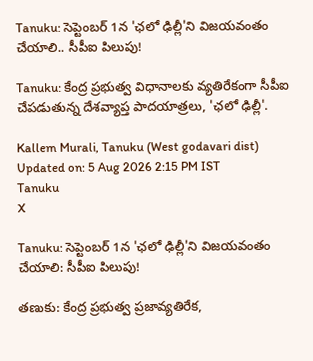Tanuku: సెప్టెంబర్ 1న 'ఛలో ఢిల్లీ'ని విజయవంతం చేయాలి.. సీపీఐ పిలుపు!

Tanuku: కేంద్ర ప్రభుత్వ విధానాలకు వ్యతిరేకంగా సీపీఐ చేపడుతున్న దేశవ్యాప్త పాదయాత్రలు, 'ఛలో ఢిల్లీ'.

Kallem Murali, Tanuku (West godavari dist)
Updated on: 5 Aug 2026 2:15 PM IST
Tanuku
X

Tanuku: సెప్టెంబర్ 1న 'ఛలో ఢిల్లీ'ని విజయవంతం చేయాలి: సీపీఐ పిలుపు!

తణుకు: కేంద్ర ప్రభుత్వ ప్రజావ్యతిరేక,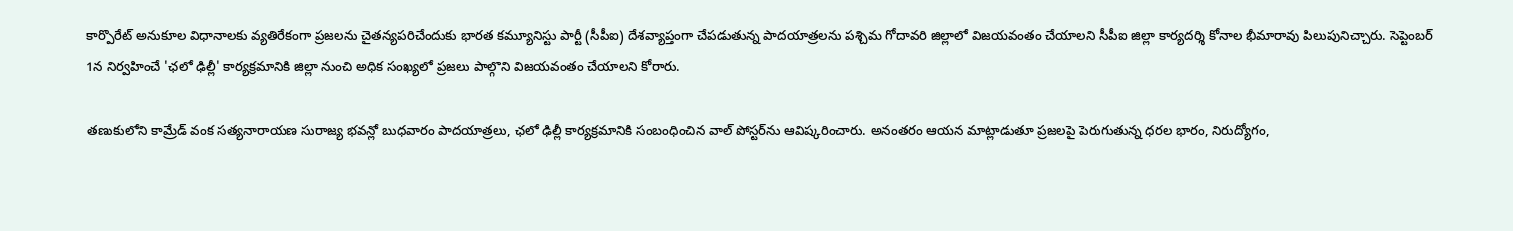కార్పొరేట్ అనుకూల విధానాలకు వ్యతిరేకంగా ప్రజలను చైతన్యపరిచేందుకు భారత కమ్యూనిస్టు పార్టీ (సీపీఐ) దేశవ్యాప్తంగా చేపడుతున్న పాదయాత్రలను పశ్చిమ గోదావరి జిల్లాలో విజయవంతం చేయాలని సీపీఐ జిల్లా కార్యదర్శి కోనాల భీమారావు పిలుపునిచ్చారు. సెప్టెంబర్ 1న నిర్వహించే 'ఛలో ఢిల్లీ' కార్యక్రమానికి జిల్లా నుంచి అధిక సంఖ్యలో ప్రజలు పాల్గొని విజయవంతం చేయాలని కోరారు.

తణుకులోని కామ్రేడ్ వంక సత్యనారాయణ సురాజ్య భవన్లో బుధవారం పాదయాత్రలు, ఛలో ఢిల్లీ కార్యక్రమానికి సంబంధించిన వాల్ పోస్టర్‌ను ఆవిష్కరించారు. అనంతరం ఆయన మాట్లాడుతూ ప్రజలపై పెరుగుతున్న ధరల భారం, నిరుద్యోగం,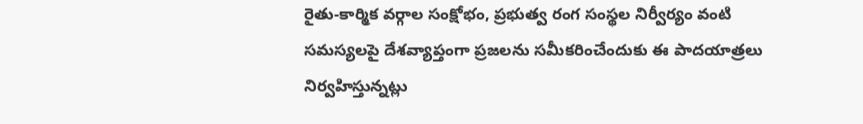రైతు-కార్మిక వర్గాల సంక్షోభం, ప్రభుత్వ రంగ సంస్థల నిర్వీర్యం వంటి సమస్యలపై దేశవ్యాప్తంగా ప్రజలను సమీకరించేందుకు ఈ పాదయాత్రలు నిర్వహిస్తున్నట్లు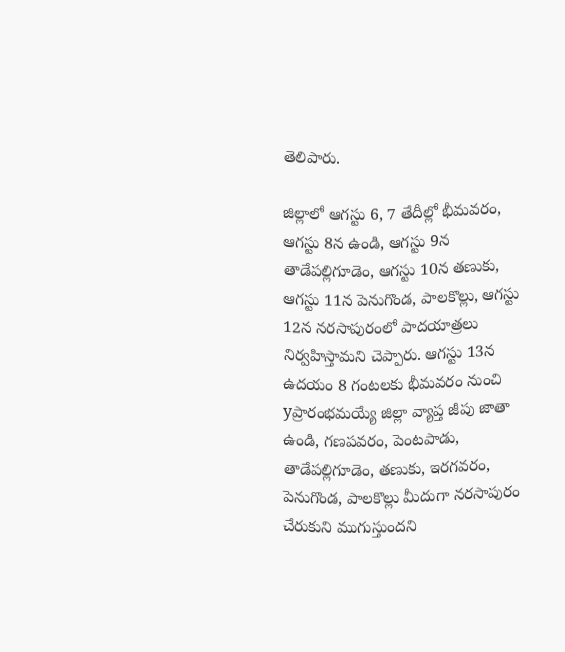తెలిపారు.

జిల్లాలో ఆగస్టు 6, 7 తేదీల్లో భీమవరం, ఆగస్టు 8న ఉండి, ఆగస్టు 9న తాడేపల్లిగూడెం, ఆగస్టు 10న తణుకు, ఆగస్టు 11న పెనుగొండ, పాలకొల్లు, ఆగస్టు 12న నరసాపురంలో పాదయాత్రలు నిర్వహిస్తామని చెప్పారు. ఆగస్టు 13న ఉదయం 8 గంటలకు భీమవరం నుంచి yప్రారంభమయ్యే జిల్లా వ్యాప్త జీపు జాతా ఉండి, గణపవరం, పెంటపాడు, తాడేపల్లిగూడెం, తణుకు, ఇరగవరం, పెనుగొండ, పాలకొల్లు మీదుగా నరసాపురం చేరుకుని ముగుస్తుందని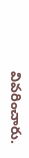వివరించారు.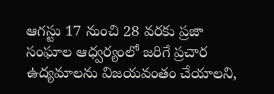ఆగస్టు 17 నుంచి 28 వరకు ప్రజా సంఘాల ఆధ్వర్యంలో జరిగే ప్రచార ఉద్యమాలను విజయవంతం చేయాలని,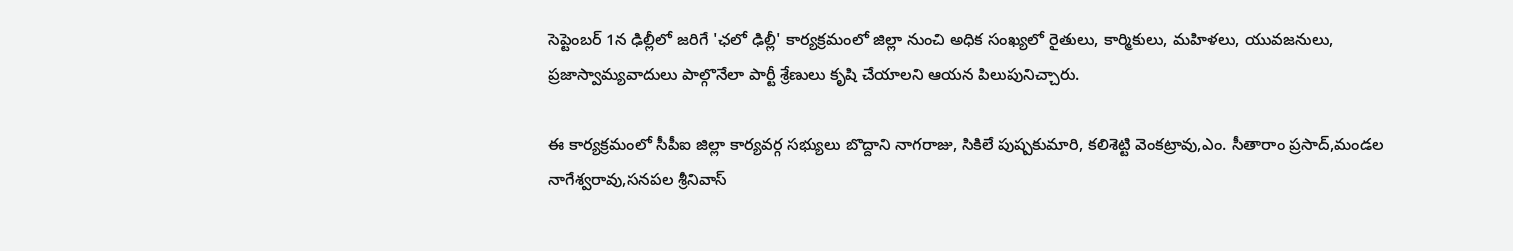సెప్టెంబర్ 1న ఢిల్లీలో జరిగే 'ఛలో ఢిల్లీ' కార్యక్రమంలో జిల్లా నుంచి అధిక సంఖ్యలో రైతులు, కార్మికులు, మహిళలు, యువజనులు, ప్రజాస్వామ్యవాదులు పాల్గొనేలా పార్టీ శ్రేణులు కృషి చేయాలని ఆయన పిలుపునిచ్చారు.

ఈ కార్యక్రమంలో సీపీఐ జిల్లా కార్యవర్గ సభ్యులు బొద్దాని నాగరాజు, సికిలే పుష్పకుమారి, కలిశెట్టి వెంకట్రావు,ఎం. సీతారాం ప్రసాద్,మండల నాగేశ్వరావు,సనపల శ్రీనివాస్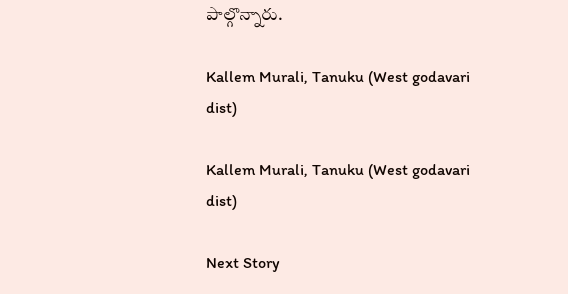పాల్గొన్నారు.

Kallem Murali, Tanuku (West godavari dist)

Kallem Murali, Tanuku (West godavari dist)

Next Story